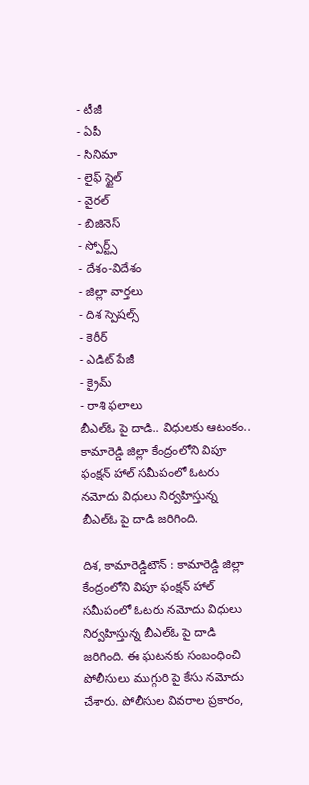- టీజీ
- ఏపీ
- సినిమా
- లైఫ్ స్టైల్
- వైరల్
- బిజినెస్
- స్పోర్ట్స్
- దేశం-విదేశం
- జిల్లా వార్తలు
- దిశ స్పెషల్స్
- కెరీర్
- ఎడిట్ పేజీ
- క్రైమ్
- రాశి ఫలాలు
బీఎల్ఓ పై దాడి.. విధులకు ఆటంకం..
కామారెడ్డి జిల్లా కేంద్రంలోని విపూ ఫంక్షన్ హాల్ సమీపంలో ఓటరు నమోదు విధులు నిర్వహిస్తున్న బీఎల్ఓ పై దాడి జరిగింది.

దిశ, కామారెడ్డిటౌన్ : కామారెడ్డి జిల్లా కేంద్రంలోని విపూ ఫంక్షన్ హాల్ సమీపంలో ఓటరు నమోదు విధులు నిర్వహిస్తున్న బీఎల్ఓ పై దాడి జరిగింది. ఈ ఘటనకు సంబంధించి పోలీసులు ముగ్గురి పై కేసు నమోదు చేశారు. పోలీసుల వివరాల ప్రకారం,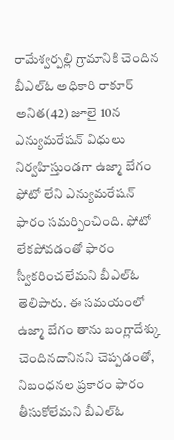రామేశ్వర్పల్లి గ్రామానికి చెందిన బీఎల్ఓ అధికారి రాకూర్ అనిత(42) జూలై 10న ఎన్యుమరేషన్ విధులు నిర్వహిస్తుండగా ఉజ్మా బేగం ఫోటో లేని ఎన్యుమరేషన్ ఫారం సమర్పించింది. ఫోటో లేకపోవడంతో ఫారం స్వీకరించలేమని బీఎల్ఓ తెలిపారు. ఈ సమయంలో ఉజ్మా బేగం తాను బంగ్లాదేశ్కు చెందినదానినని చెప్పడంతో, నిబంధనల ప్రకారం ఫారం తీసుకోలేమని బీఎల్ఓ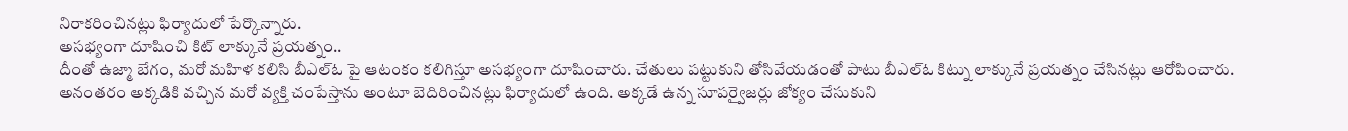నిరాకరించినట్లు ఫిర్యాదులో పేర్కొన్నారు.
అసభ్యంగా దూషించి కిట్ లాక్కునే ప్రయత్నం..
దీంతో ఉజ్మా బేగం, మరో మహిళ కలిసి బీఎల్ఓ పై ఆటంకం కలిగిస్తూ అసభ్యంగా దూషించారు. చేతులు పట్టుకుని తోసివేయడంతో పాటు బీఎల్ఓ కిట్ను లాక్కునే ప్రయత్నం చేసినట్లు ఆరోపించారు. అనంతరం అక్కడికి వచ్చిన మరో వ్యక్తి చంపేస్తాను అంటూ బెదిరించినట్లు ఫిర్యాదులో ఉంది. అక్కడే ఉన్న సూపర్వైజర్లు జోక్యం చేసుకుని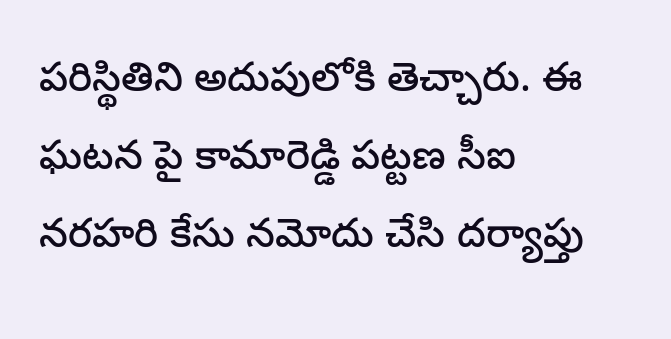పరిస్థితిని అదుపులోకి తెచ్చారు. ఈ ఘటన పై కామారెడ్డి పట్టణ సీఐ నరహరి కేసు నమోదు చేసి దర్యాప్తు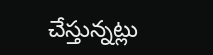చేస్తున్నట్లు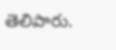తెలిపారు.